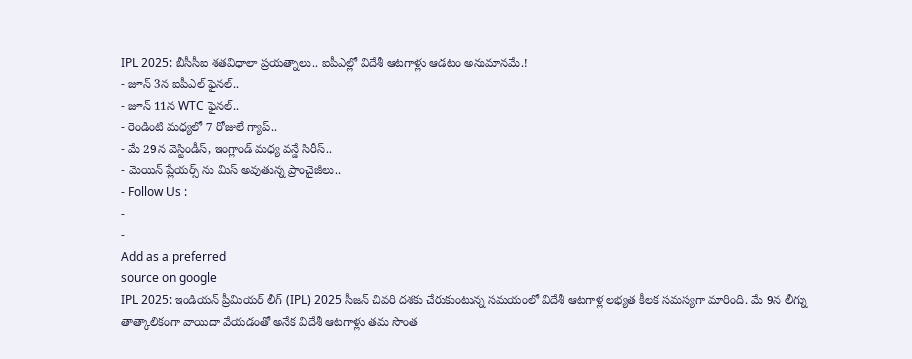IPL 2025: బీసీసీఐ శతవిధాలా ప్రయత్నాలు.. ఐపీఎల్లో విదేశీ ఆటగాళ్లు ఆడటం అనుమానమే.!
- జూన్ 3న ఐపీఎల్ ఫైనల్..
- జూన్ 11న WTC ఫైనల్..
- రెండింటి మధ్యలో 7 రోజులే గ్యాప్..
- మే 29న వెస్టిండీస్, ఇంగ్లాండ్ మధ్య వన్డే సిరీస్..
- మెయిన్ ప్లేయర్స్ ను మిస్ అవుతున్న ప్రాంచైజీలు..
- Follow Us :
-
-
Add as a preferred
source on google
IPL 2025: ఇండియన్ ప్రీమియర్ లీగ్ (IPL) 2025 సీజన్ చివరి దశకు చేరుకుంటున్న సమయంలో విదేశీ ఆటగాళ్ల లభ్యత కీలక సమస్యగా మారింది. మే 9న లీగ్ను తాత్కాలికంగా వాయిదా వేయడంతో అనేక విదేశీ ఆటగాళ్లు తమ సొంత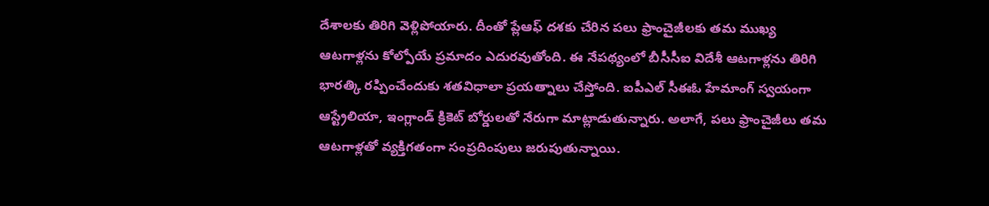దేశాలకు తిరిగి వెళ్లిపోయారు. దీంతో ప్లేఆఫ్ దశకు చేరిన పలు ఫ్రాంచైజీలకు తమ ముఖ్య ఆటగాళ్లను కోల్పోయే ప్రమాదం ఎదురవుతోంది. ఈ నేపథ్యంలో బీసీసీఐ విదేశీ ఆటగాళ్లను తిరిగి భారత్కి రప్పించేందుకు శతవిధాలా ప్రయత్నాలు చేస్తోంది. ఐపీఎల్ సీఈఓ హేమాంగ్ స్వయంగా ఆస్ట్రేలియా, ఇంగ్లాండ్ క్రికెట్ బోర్డులతో నేరుగా మాట్లాడుతున్నారు. అలాగే, పలు ఫ్రాంచైజీలు తమ ఆటగాళ్లతో వ్యక్తిగతంగా సంప్రదింపులు జరుపుతున్నాయి.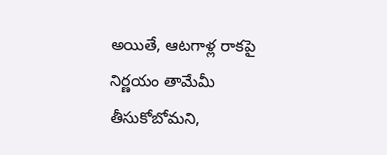అయితే, ఆటగాళ్ల రాకపై నిర్ణయం తామేమీ తీసుకోబోమని,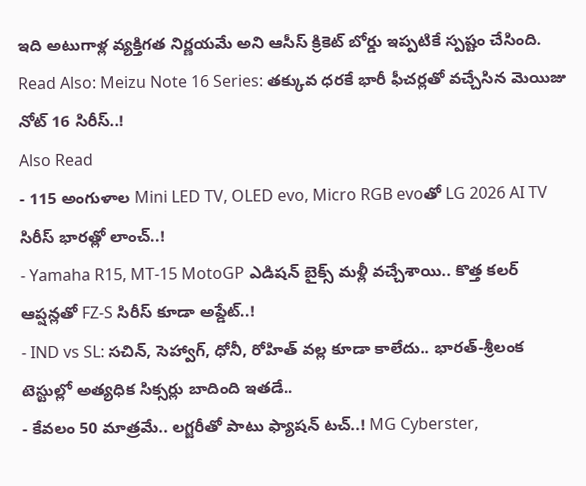ఇది అటుగాళ్ల వ్యక్తిగత నిర్ణయమే అని ఆసీస్ క్రికెట్ బోర్డు ఇప్పటికే స్పష్టం చేసింది.
Read Also: Meizu Note 16 Series: తక్కువ ధరకే భారీ ఫీచర్లతో వచ్చేసిన మెయిజు నోట్ 16 సిరీస్..!
Also Read
- 115 అంగుళాల Mini LED TV, OLED evo, Micro RGB evoతో LG 2026 AI TV సిరీస్ భారత్లో లాంచ్..!
- Yamaha R15, MT-15 MotoGP ఎడిషన్ బైక్స్ మళ్లీ వచ్చేశాయి.. కొత్త కలర్ ఆప్షన్లతో FZ-S సిరీస్ కూడా అప్డేట్..!
- IND vs SL: సచిన్, సెహ్వాగ్, ధోనీ, రోహిత్ వల్ల కూడా కాలేదు.. భారత్-శ్రీలంక టెస్టుల్లో అత్యధిక సిక్సర్లు బాదింది ఇతడే..
- కేవలం 50 మాత్రమే.. లగ్జరీతో పాటు ఫ్యాషన్ టచ్..! MG Cyberster,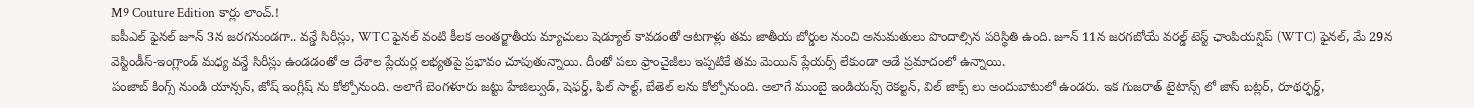M9 Couture Edition కార్లు లాంచ్.!
ఐపీఎల్ ఫైనల్ జూన్ 3న జరగనుండగా.. వన్డే సిరీస్లు, WTC ఫైనల్ వంటి కీలక అంతర్జాతీయ మ్యాచులు షెడ్యూల్ కావడంతో ఆటగాళ్లు తమ జాతీయ బోర్డుల నుంచి అనుమతులు పొందాల్సిన పరిస్థితి ఉంది. జూన్ 11న జరగబోయే వరల్డ్ టెస్ట్ ఛాంపియన్షిప్ (WTC) ఫైనల్, మే 29న వెస్టిండీస్-ఇంగ్లాండ్ మధ్య వన్డే సిరీస్లు ఉండడంతో ఆ దేశాల ప్లేయర్ల లభ్యతపై ప్రభావం చూపుతున్నాయి. దీంతో పలు ఫ్రాంచైజీలు ఇప్పటికే తమ మెయిన్ ప్లేయర్స్ లేకుండా ఆడే ప్రమాదంలో ఉన్నాయి.
పంజాబ్ కింగ్స్ నుండి యాన్సన్, జోష్ ఇంగ్లీష్ ను కోల్పోనుంది. అలాగే బెంగళూరు జట్టు హేజిల్వుడ్, షెఫర్డ్, ఫిల్ సాల్ట్, బేతెల్ లను కోల్పోనుంది. అలాగే ముంబై ఇండియన్స్ రెకల్టన్, విల్ జాక్స్ లు అందుబాటులో ఉండరు. ఇక గుజరాత్ టైటాన్స్ లో జాస్ బట్లర్, రూథర్ఫర్డ్,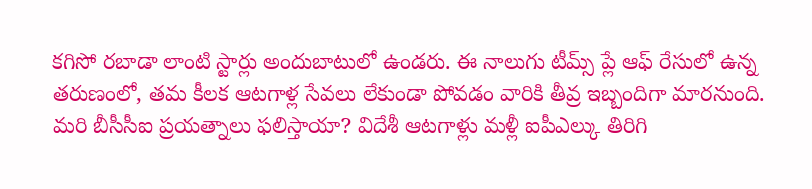కగిసో రబాడా లాంటి స్టార్లు అందుబాటులో ఉండరు. ఈ నాలుగు టీమ్స్ ప్లే ఆఫ్ రేసులో ఉన్న తరుణంలో, తమ కీలక ఆటగాళ్ల సేవలు లేకుండా పోవడం వారికి తీవ్ర ఇబ్బందిగా మారనుంది. మరి బీసీసీఐ ప్రయత్నాలు ఫలిస్తాయా? విదేశీ ఆటగాళ్లు మళ్లీ ఐపీఎల్కు తిరిగి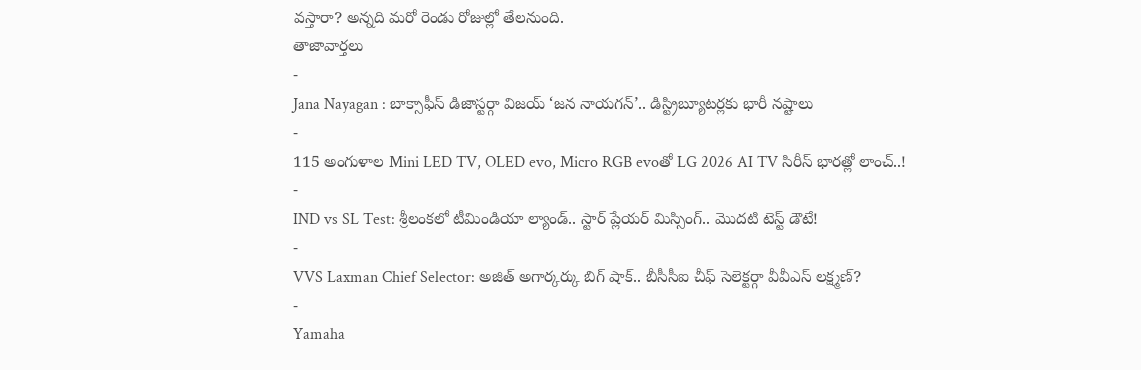వస్తారా? అన్నది మరో రెండు రోజుల్లో తేలనుంది.
తాజావార్తలు
-
Jana Nayagan : బాక్సాఫీస్ డిజాస్టర్గా విజయ్ ‘జన నాయగన్’.. డిస్ట్రిబ్యూటర్లకు భారీ నష్టాలు
-
115 అంగుళాల Mini LED TV, OLED evo, Micro RGB evoతో LG 2026 AI TV సిరీస్ భారత్లో లాంచ్..!
-
IND vs SL Test: శ్రీలంకలో టీమిండియా ల్యాండ్.. స్టార్ ప్లేయర్ మిస్సింగ్.. మొదటి టెస్ట్ డౌటే!
-
VVS Laxman Chief Selector: అజిత్ అగార్కర్కు బిగ్ షాక్.. బీసీసీఐ చీఫ్ సెలెక్టర్గా వీవీఎస్ లక్ష్మణ్?
-
Yamaha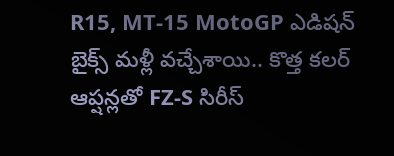R15, MT-15 MotoGP ఎడిషన్ బైక్స్ మళ్లీ వచ్చేశాయి.. కొత్త కలర్ ఆప్షన్లతో FZ-S సిరీస్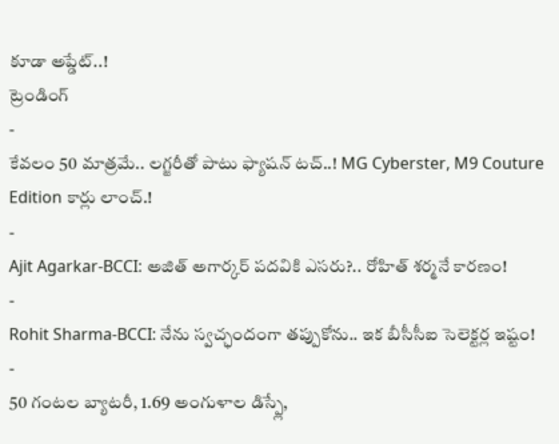కూడా అప్డేట్..!
ట్రెండింగ్
-
కేవలం 50 మాత్రమే.. లగ్జరీతో పాటు ఫ్యాషన్ టచ్..! MG Cyberster, M9 Couture Edition కార్లు లాంచ్.!
-
Ajit Agarkar-BCCI: అజిత్ అగార్కర్ పదవికి ఎసరు?.. రోహిత్ శర్మనే కారణం!
-
Rohit Sharma-BCCI: నేను స్వచ్ఛందంగా తప్పుకోను.. ఇక బీసీసీఐ సెలెక్టర్ల ఇష్టం!
-
50 గంటల బ్యాటరీ, 1.69 అంగుళాల డిస్ప్లే,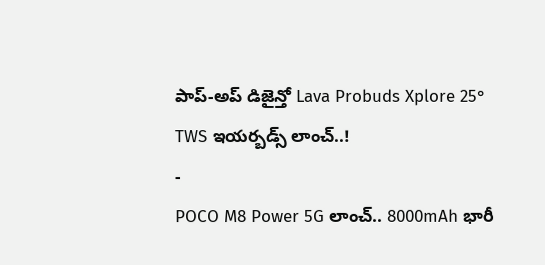పాప్-అప్ డిజైన్తో Lava Probuds Xplore 25° TWS ఇయర్బడ్స్ లాంచ్..!
-
POCO M8 Power 5G లాంచ్.. 8000mAh భారీ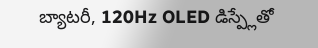బ్యాటరీ, 120Hz OLED డిస్ప్లేతో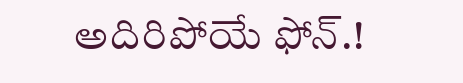అదిరిపోయే ఫోన్.!